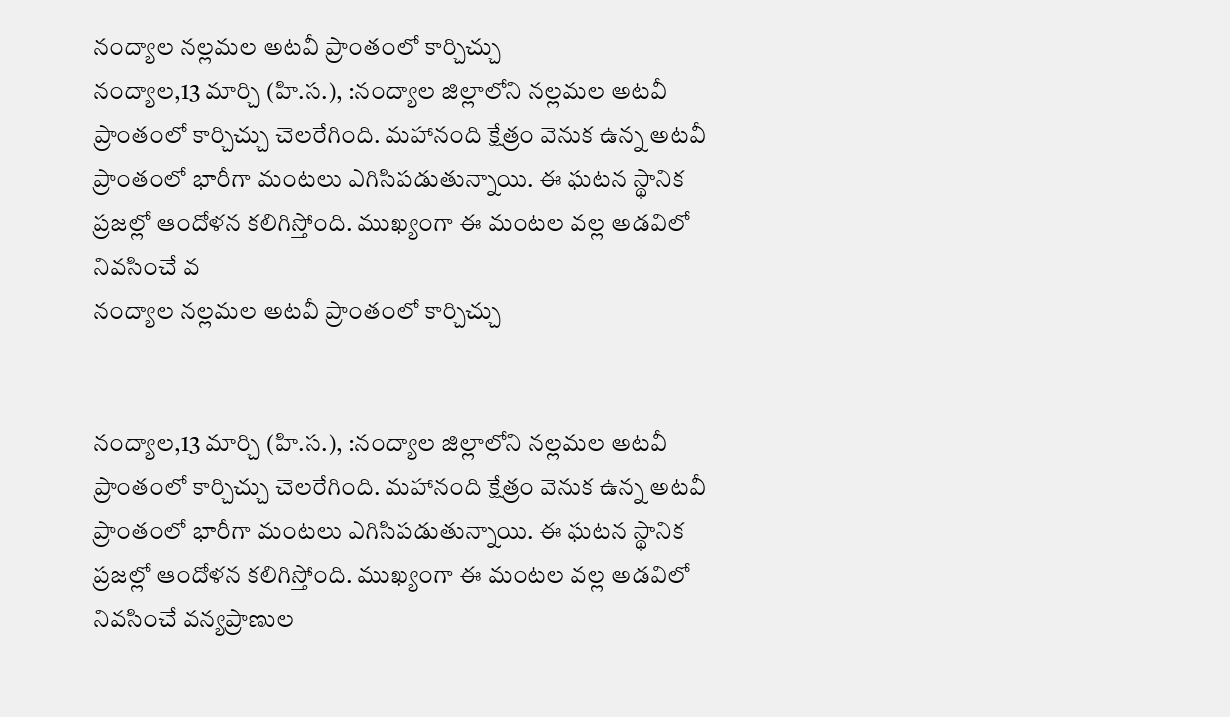నంద్యాల నల్లమల అటవీ ప్రాంతంలో కార్చిచ్చు
నంద్యాల,13 మార్చి (హి.స.), :నంద్యాల జిల్లాలోని నల్లమల అటవీ ప్రాంతంలో కార్చిచ్చు చెలరేగింది. మహానంది క్షేత్రం వెనుక ఉన్న అటవీ ప్రాంతంలో భారీగా మంటలు ఎగిసిపడుతున్నాయి. ఈ ఘటన స్థానిక ప్రజల్లో ఆందోళన కలిగిస్తోంది. ముఖ్యంగా ఈ మంటల వల్ల అడవిలో నివసించే వ
నంద్యాల నల్లమల అటవీ ప్రాంతంలో కార్చిచ్చు


నంద్యాల,13 మార్చి (హి.స.), :నంద్యాల జిల్లాలోని నల్లమల అటవీ ప్రాంతంలో కార్చిచ్చు చెలరేగింది. మహానంది క్షేత్రం వెనుక ఉన్న అటవీ ప్రాంతంలో భారీగా మంటలు ఎగిసిపడుతున్నాయి. ఈ ఘటన స్థానిక ప్రజల్లో ఆందోళన కలిగిస్తోంది. ముఖ్యంగా ఈ మంటల వల్ల అడవిలో నివసించే వన్యప్రాణుల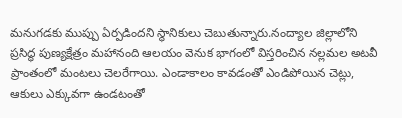మనుగడకు ముప్పు ఏర్పడిందని స్థానికులు చెబుతున్నారు.నంద్యాల జిల్లాలోని ప్రసిద్ధ పుణ్యక్షేత్రం మహానంది ఆలయం వెనుక భాగంలో విస్తరించిన నల్లమల అటవీ ప్రాంతంలో మంటలు చెలరేగాయి. ఎండాకాలం కావడంతో ఎండిపోయిన చెట్లు, ఆకులు ఎక్కువగా ఉండటంతో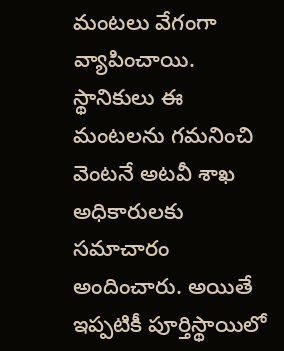మంటలు వేగంగా వ్యాపించాయి. స్థానికులు ఈ మంటలను గమనించి వెంటనే అటవీ శాఖ అధికారులకు సమాచారం అందించారు. అయితే ఇప్పటికీ పూర్తిస్థాయిలో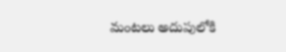మంటలు అదుపులోకి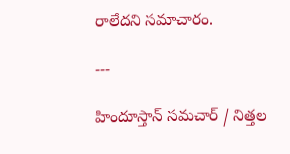రాలేదని సమాచారం.

---

హిందూస్తాన్ సమచార్ / నిత్తల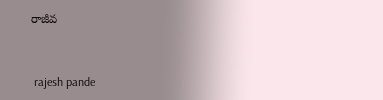రాజీవ


 rajesh pande